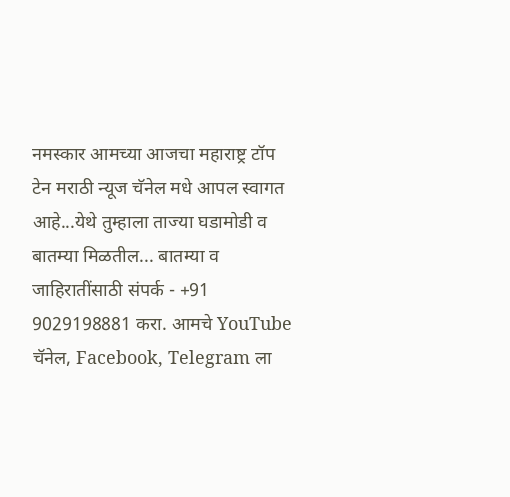नमस्कार आमच्या आजचा महाराष्ट्र टॉप टेन मराठी न्यूज चॅनेल मधे आपल स्वागत आहे...येथे तुम्हाला ताज्या घडामोडी व बातम्या मिळतील... बातम्या व जाहिरातींसाठी संपर्क - +91 9029198881 करा. आमचे YouTube चॅनेल, Facebook, Telegram ला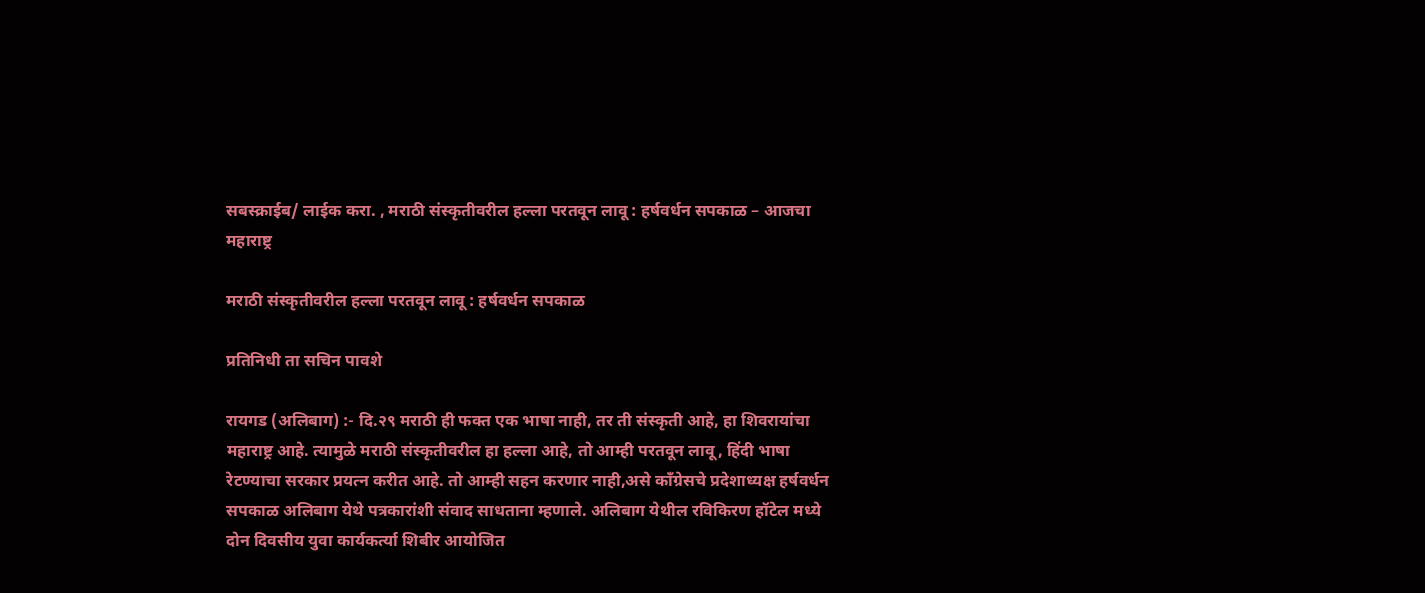सबस्क्राईब/ लाईक करा. , मराठी संस्कृतीवरील हल्ला परतवून लावू : हर्षवर्धन सपकाळ – आजचा महाराष्ट्र

मराठी संस्कृतीवरील हल्ला परतवून लावू : हर्षवर्धन सपकाळ

प्रतिनिधी ता सचिन पावशे

रायगड (अलिबाग) :- दि.२९ मराठी ही फक्त एक भाषा नाही, तर ती संस्कृती आहे, हा शिवरायांचा महाराष्ट्र आहे. त्यामुळे मराठी संस्कृतीवरील हा हल्ला आहे, तो आम्ही परतवून लावू, हिंदी भाषा रेटण्याचा सरकार प्रयत्न करीत आहे. तो आम्ही सहन करणार नाही,असे कॉंग्रेसचे प्रदेशाध्यक्ष हर्षवर्धन सपकाळ अलिबाग येथे पत्रकारांशी संवाद साधताना म्हणाले. अलिबाग येथील रविकिरण हॉटेल मध्ये दोन दिवसीय युवा कार्यकर्त्या शिबीर आयोजित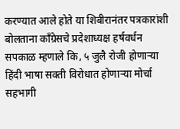करण्यात आले होते या शिबीरानंतर पत्रकारांशी बोलताना काँग्रेसचे प्रदेशाध्यक्ष हर्षवर्धन सपकाळ म्हणाले कि, ५ जुलै रोजी होणाऱ्या हिंदी भाषा सक्ती विरोधात होणाऱ्या मोर्चा सहभागी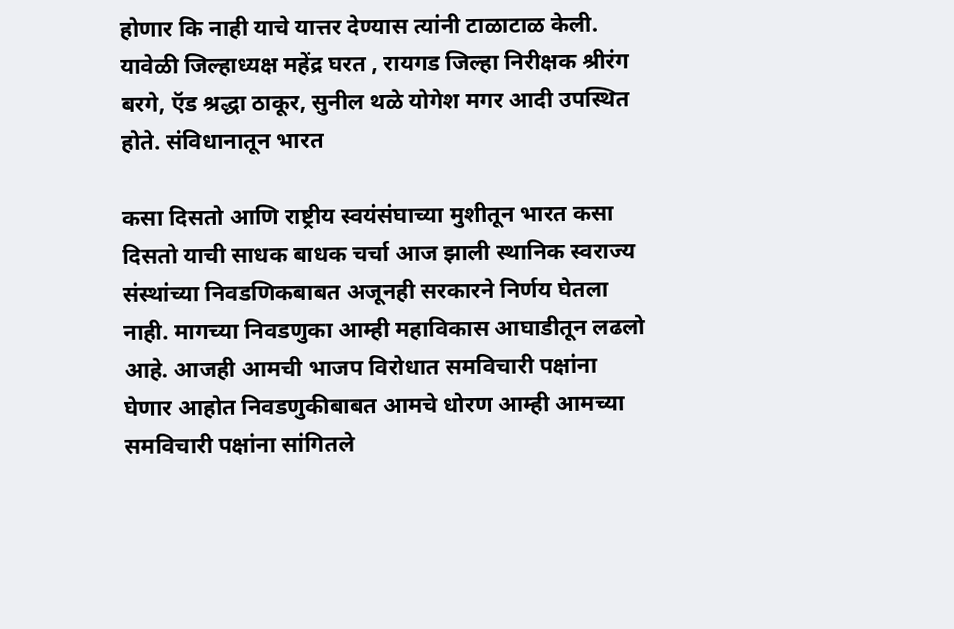होणार कि नाही याचे यात्तर देण्यास त्यांनी टाळाटाळ केली. यावेळी जिल्हाध्यक्ष महेंद्र घरत , रायगड जिल्हा निरीक्षक श्रीरंग बरगे, ऍड श्रद्धा ठाकूर, सुनील थळे योगेश मगर आदी उपस्थित होते. संविधानातून भारत

कसा दिसतो आणि राष्ट्रीय स्वयंसंघाच्या मुशीतून भारत कसा दिसतो याची साधक बाधक चर्चा आज झाली स्थानिक स्वराज्य संस्थांच्या निवडणिकबाबत अजूनही सरकारने निर्णय घेतला नाही. मागच्या निवडणुका आम्ही महाविकास आघाडीतून लढलो आहे. आजही आमची भाजप विरोधात समविचारी पक्षांना घेणार आहोत निवडणुकीबाबत आमचे धोरण आम्ही आमच्या समविचारी पक्षांना सांगितले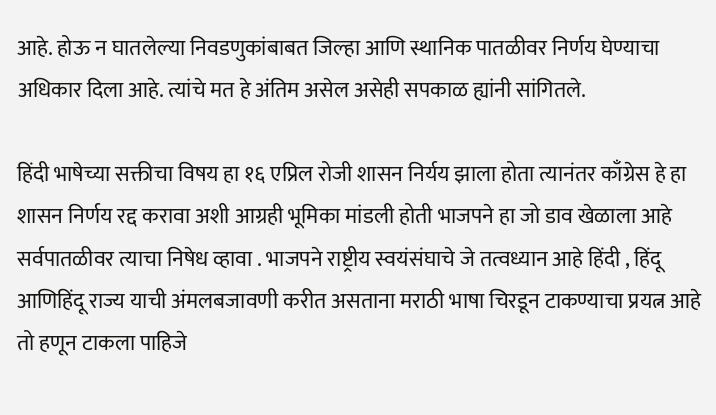आहे. होऊ न घातलेल्या निवडणुकांबाबत जिल्हा आणि स्थानिक पातळीवर निर्णय घेण्याचा अधिकार दिला आहे. त्यांचे मत हे अंतिम असेल असेही सपकाळ ह्यांनी सांगितले.

हिंदी भाषेच्या सक्तीचा विषय हा १६ एप्रिल रोजी शासन निर्यय झाला होता त्यानंतर काँग्रेस हे हा शासन निर्णय रद्द करावा अशी आग्रही भूमिका मांडली होती भाजपने हा जो डाव खेळाला आहे सर्वपातळीवर त्याचा निषेध व्हावा . भाजपने राष्ट्रीय स्वयंसंघाचे जे तत्वध्यान आहे हिंदी , हिंदू आणिहिंदू राज्य याची अंमलबजावणी करीत असताना मराठी भाषा चिरडून टाकण्याचा प्रयत्न आहे तो हणून टाकला पाहिजे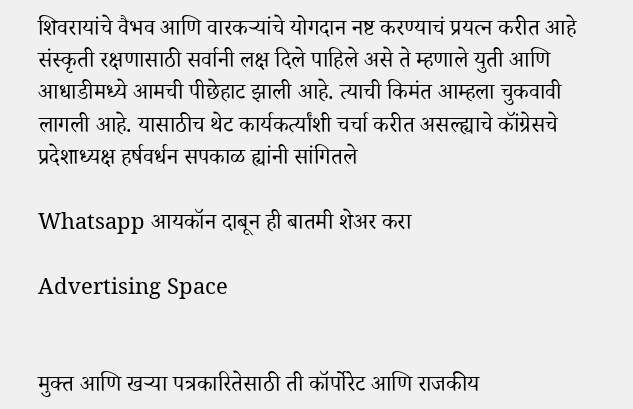शिवरायांचे वैभव आणि वारकऱ्यांचे योगदान नष्ट करण्याचं प्रयत्न करीत आहे संस्कृती रक्षणासाठी सर्वानी लक्ष दिले पाहिले असे ते म्हणाले युती आणि आधाडीमध्ये आमची पीछेहाट झाली आहे. त्याची किमंत आम्हला चुकवावी लागली आहे. यासाठीच थेट कार्यकर्त्यांशी चर्चा करीत असल्ह्याचे कॉंग्रेसचे प्रदेशाध्यक्ष हर्षवर्धन सपकाळ ह्यांनी सांगितले

Whatsapp आयकॉन दाबून ही बातमी शेअर करा

Advertising Space


मुक्त आणि खऱ्या पत्रकारितेसाठी ती कॉर्पोरेट आणि राजकीय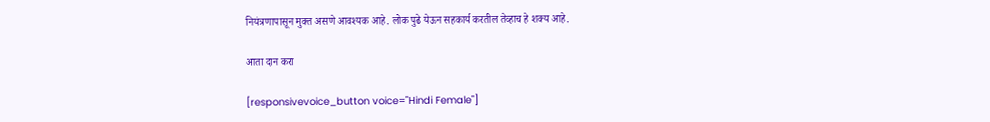नियंत्रणापासून मुक्त असणे आवश्यक आहे. लोक पुढे येऊन सहकार्य करतील तेव्हाच हे शक्य आहे.

आता दान करा

[responsivevoice_button voice="Hindi Female"]